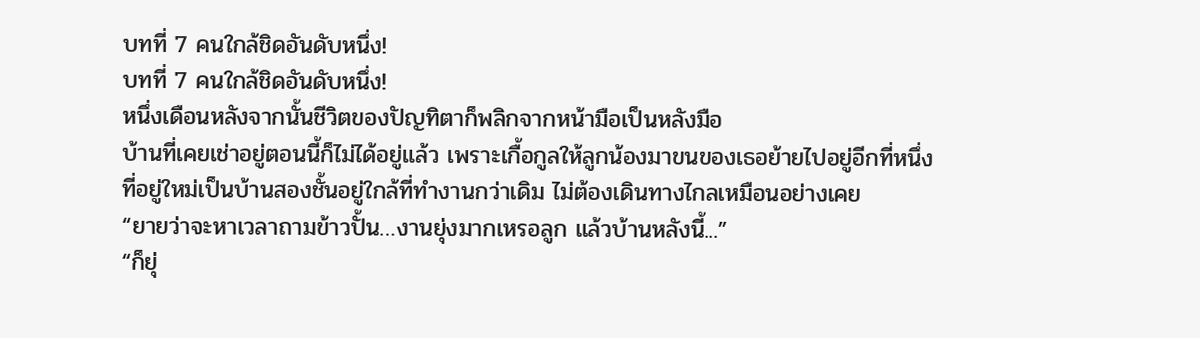บทที่ 7 คนใกล้ชิดอันดับหนึ่ง!
บทที่ 7 คนใกล้ชิดอันดับหนึ่ง!
หนึ่งเดือนหลังจากนั้นชีวิตของปัญทิตาก็พลิกจากหน้ามือเป็นหลังมือ
บ้านที่เคยเช่าอยู่ตอนนี้ก็ไม่ได้อยู่แล้ว เพราะเกื้อกูลให้ลูกน้องมาขนของเธอย้ายไปอยู่อีกที่หนึ่ง
ที่อยู่ใหม่เป็นบ้านสองชั้นอยู่ใกล้ที่ทำงานกว่าเดิม ไม่ต้องเดินทางไกลเหมือนอย่างเคย
“ยายว่าจะหาเวลาถามข้าวปั้น…งานยุ่งมากเหรอลูก แล้วบ้านหลังนี้...”
“ก็ยุ่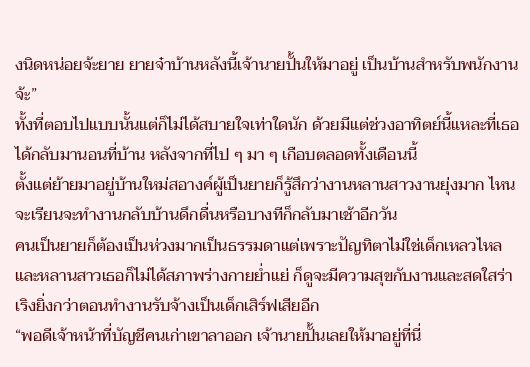งนิดหน่อยจ้ะยาย ยายจ๋าบ้านหลังนี้เจ้านายปั้นให้มาอยู่ เป็นบ้านสำหรับพนักงานจ้ะ”
ทั้งที่ตอบไปแบบนั้นแต่ก็ไม่ได้สบายใจเท่าใดนัก ด้วยมีแต่ช่วงอาทิตย์นี้แหละที่เธอได้กลับมานอนที่บ้าน หลังจากที่ไป ๆ มา ๆ เกือบตลอดทั้งเดือนนี้
ตั้งแต่ย้ายมาอยู่บ้านใหม่สอางค์ผู้เป็นยายก็รู้สึกว่างานหลานสาวงานยุ่งมาก ไหนจะเรียนจะทำงานกลับบ้านดึกดื่นหรือบางทีก็กลับมาเช้าอีกวัน
คนเป็นยายก็ต้องเป็นห่วงมากเป็นธรรมดาแต่เพราะปัญทิตาไม่ใช่เด็กเหลวไหล
และหลานสาวเธอก็ไม่ได้สภาพร่างกายย่ำแย่ ก็ดูจะมีความสุขกับงานและสดใสร่าเริงยิ่งกว่าตอนทำงานรับจ้างเป็นเด็กเสิร์ฟเสียอีก
“พอดีเจ้าหน้าที่บัญชีคนเก่าเขาลาออก เจ้านายปั้นเลยให้มาอยู่ที่นี่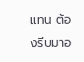แทน ต้องรีบมาอ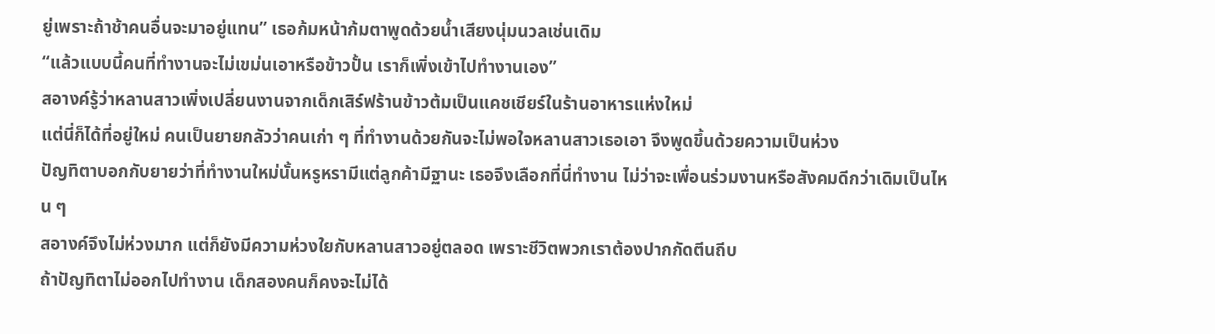ยู่เพราะถ้าช้าคนอื่นจะมาอยู่แทน” เธอก้มหน้าก้มตาพูดด้วยน้ำเสียงนุ่มนวลเช่นเดิม
“แล้วแบบนี้คนที่ทำงานจะไม่เขม่นเอาหรือข้าวปั้น เราก็เพิ่งเข้าไปทำงานเอง”
สอางค์รู้ว่าหลานสาวเพิ่งเปลี่ยนงานจากเด็กเสิร์ฟร้านข้าวต้มเป็นแคชเชียร์ในร้านอาหารแห่งใหม่
แต่นี่ก็ได้ที่อยู่ใหม่ คนเป็นยายกลัวว่าคนเก่า ๆ ที่ทำงานด้วยกันจะไม่พอใจหลานสาวเธอเอา จึงพูดขึ้นด้วยความเป็นห่วง
ปัญทิตาบอกกับยายว่าที่ทำงานใหม่นั้นหรูหรามีแต่ลูกค้ามีฐานะ เธอจึงเลือกที่นี่ทำงาน ไม่ว่าจะเพื่อนร่วมงานหรือสังคมดีกว่าเดิมเป็นไหน ๆ
สอางค์จึงไม่ห่วงมาก แต่ก็ยังมีความห่วงใยกับหลานสาวอยู่ตลอด เพราะชีวิตพวกเราต้องปากกัดตีนถีบ
ถ้าปัญทิตาไม่ออกไปทำงาน เด็กสองคนก็คงจะไม่ได้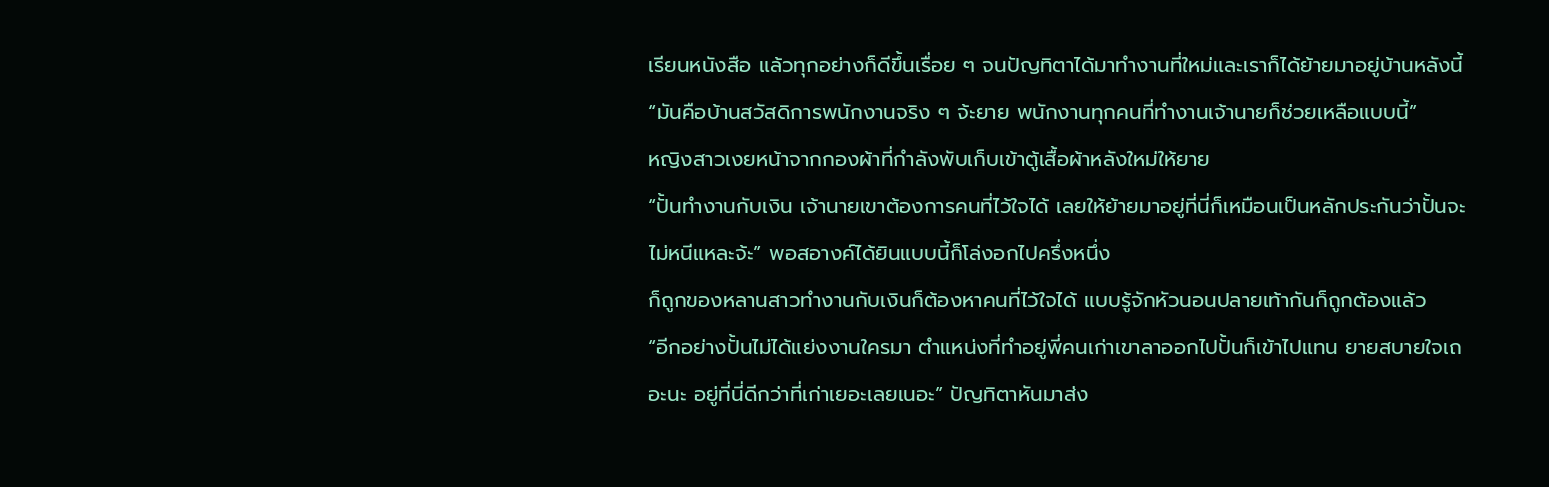เรียนหนังสือ แล้วทุกอย่างก็ดีขึ้นเรื่อย ๆ จนปัญทิตาได้มาทำงานที่ใหม่และเราก็ได้ย้ายมาอยู่บ้านหลังนี้
“มันคือบ้านสวัสดิการพนักงานจริง ๆ จ้ะยาย พนักงานทุกคนที่ทำงานเจ้านายก็ช่วยเหลือแบบนี้”
หญิงสาวเงยหน้าจากกองผ้าที่กำลังพับเก็บเข้าตู้เสื้อผ้าหลังใหม่ให้ยาย
“ปั้นทำงานกับเงิน เจ้านายเขาต้องการคนที่ไว้ใจได้ เลยให้ย้ายมาอยู่ที่นี่ก็เหมือนเป็นหลักประกันว่าปั้นจะไม่หนีแหละจ้ะ” พอสอางค์ได้ยินแบบนี้ก็โล่งอกไปครึ่งหนึ่ง
ก็ถูกของหลานสาวทำงานกับเงินก็ต้องหาคนที่ไว้ใจได้ แบบรู้จักหัวนอนปลายเท้ากันก็ถูกต้องแล้ว
“อีกอย่างปั้นไม่ได้แย่งงานใครมา ตำแหน่งที่ทำอยู่พี่คนเก่าเขาลาออกไปปั้นก็เข้าไปแทน ยายสบายใจเถอะนะ อยู่ที่นี่ดีกว่าที่เก่าเยอะเลยเนอะ” ปัญทิตาหันมาส่ง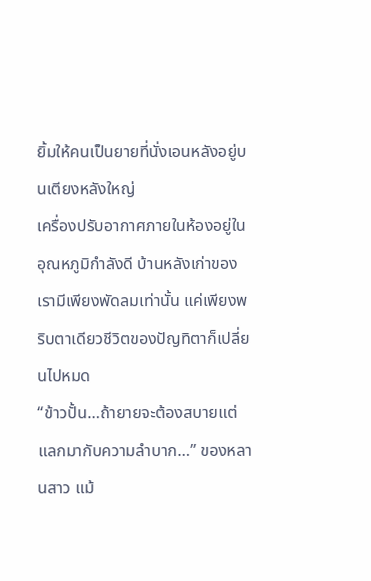ยิ้มให้คนเป็นยายที่นั่งเอนหลังอยู่บนเตียงหลังใหญ่
เครื่องปรับอากาศภายในห้องอยู่ในอุณหภูมิกำลังดี บ้านหลังเก่าของเรามีเพียงพัดลมเท่านั้น แค่เพียงพริบตาเดียวชีวิตของปัญทิตาก็เปลี่ยนไปหมด
“ข้าวปั้น…ถ้ายายจะต้องสบายแต่แลกมากับความลำบาก…” ของหลานสาว แม้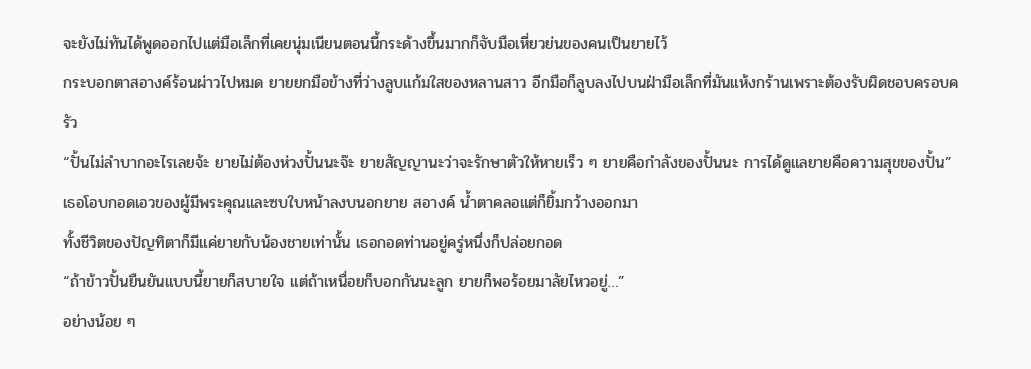จะยังไม่ทันได้พูดออกไปแต่มือเล็กที่เคยนุ่มเนียนตอนนี้กระด้างขึ้นมากก็จับมือเหี่ยวย่นของคนเป็นยายไว้
กระบอกตาสอางค์ร้อนผ่าวไปหมด ยายยกมือข้างที่ว่างลูบแก้มใสของหลานสาว อีกมือก็ลูบลงไปบนฝ่ามือเล็กที่มันแห้งกร้านเพราะต้องรับผิดชอบครอบครัว
“ปั้นไม่ลำบากอะไรเลยจ้ะ ยายไม่ต้องห่วงปั้นนะจ๊ะ ยายสัญญานะว่าจะรักษาตัวให้หายเร็ว ๆ ยายคือกำลังของปั้นนะ การได้ดูแลยายคือความสุขของปั้น”
เธอโอบกอดเอวของผู้มีพระคุณและซบใบหน้าลงบนอกยาย สอางค์ น้ำตาคลอแต่ก็ยิ้มกว้างออกมา
ทั้งชีวิตของปัญทิตาก็มีแค่ยายกับน้องชายเท่านั้น เธอกอดท่านอยู่ครู่หนึ่งก็ปล่อยกอด
“ถ้าข้าวปั้นยืนยันแบบนี้ยายก็สบายใจ แต่ถ้าเหนื่อยก็บอกกันนะลูก ยายก็พอร้อยมาลัยไหวอยู่…”
อย่างน้อย ๆ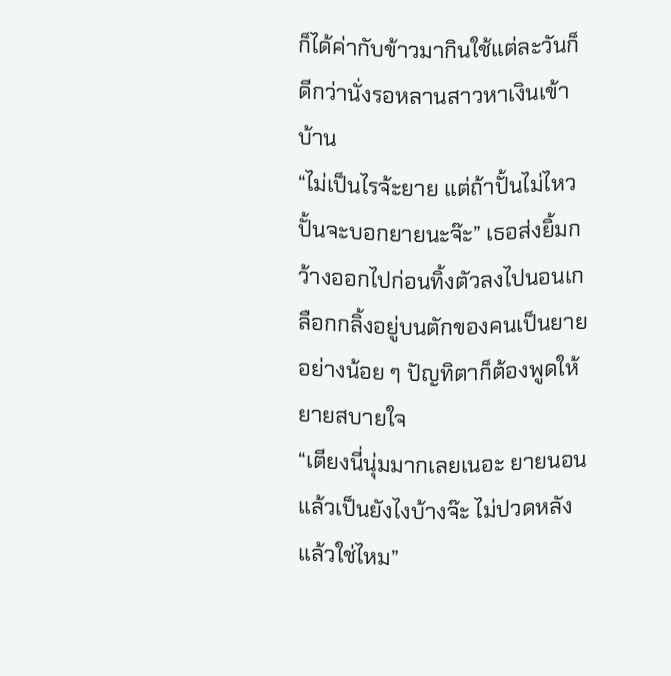ก็ได้ค่ากับข้าวมากินใช้แต่ละวันก็ดีกว่านั่งรอหลานสาวหาเงินเข้าบ้าน
“ไม่เป็นไรจ้ะยาย แต่ถ้าปั้นไม่ไหวปั้นจะบอกยายนะจ๊ะ” เธอส่งยิ้มกว้างออกไปก่อนทิ้งตัวลงไปนอนเกลือกกลิ้งอยู่บนตักของคนเป็นยาย
อย่างน้อย ๆ ปัญทิตาก็ต้องพูดให้ยายสบายใจ
“เตียงนี่นุ่มมากเลยเนอะ ยายนอนแล้วเป็นยังไงบ้างจ๊ะ ไม่ปวดหลังแล้วใช่ไหม”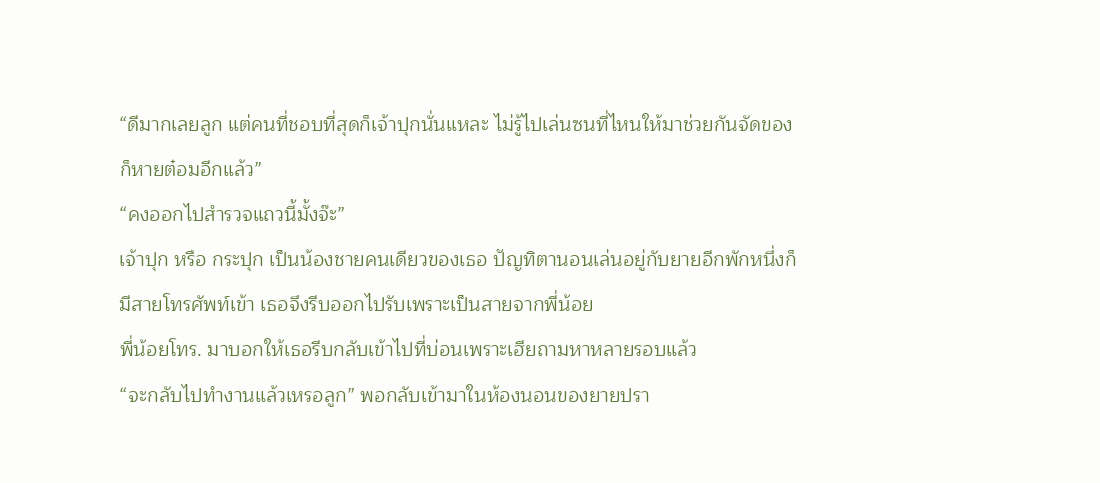“ดีมากเลยลูก แต่คนที่ชอบที่สุดก็เจ้าปุกนั่นแหละ ไม่รู้ไปเล่นซนที่ไหนให้มาช่วยกันจัดของก็หายต๋อมอีกแล้ว”
“คงออกไปสำรวจแถวนี้มั้งจ๊ะ”
เจ้าปุก หรือ กระปุก เป็นน้องชายคนเดียวของเธอ ปัญทิตานอนเล่นอยู่กับยายอีกพักหนึ่งก็มีสายโทรศัพท์เข้า เธอจึงรีบออกไปรับเพราะเป็นสายจากพี่น้อย
พี่น้อยโทร. มาบอกให้เธอรีบกลับเข้าไปที่บ่อนเพราะเฮียถามหาหลายรอบแล้ว
“จะกลับไปทำงานแล้วเหรอลูก” พอกลับเข้ามาในห้องนอนของยายปรา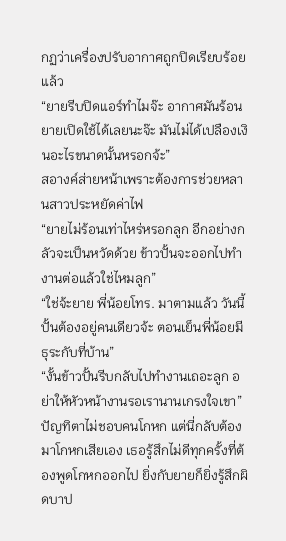กฏว่าเครื่องปรับอากาศถูกปิดเรียบร้อยแล้ว
“ยายรีบปิดแอร์ทำไมจ๊ะ อากาศมันร้อนยายเปิดใช้ได้เลยนะจ๊ะ มันไม่ได้เปลืองเงินอะไรขนาดนั้นหรอกจ้ะ”
สอางค์ส่ายหน้าเพราะต้องการช่วยหลานสาวประหยัดค่าไฟ
“ยายไม่ร้อนเท่าไหร่หรอกลูก อีกอย่างกลัวจะเป็นหวัดด้วย ข้าวปั้นจะออกไปทำงานต่อแล้วใช่ไหมลูก”
“ใช่จ้ะยาย พี่น้อยโทร. มาตามแล้ว วันนี้ปั้นต้องอยู่คนเดียวจ้ะ ตอนเย็นพี่น้อยมีธุระกับที่บ้าน”
“งั้นข้าวปั้นรีบกลับไปทำงานเถอะลูก อย่าให้หัวหน้างานรอเรานานเกรงใจเขา”
ปัญทิตาไม่ชอบคนโกหก แต่นี่กลับต้องมาโกหกเสียเอง เธอรู้สึกไม่ดีทุกครั้งที่ต้องพูดโกหกออกไป ยิ่งกับยายก็ยิ่งรู้สึกผิดบาป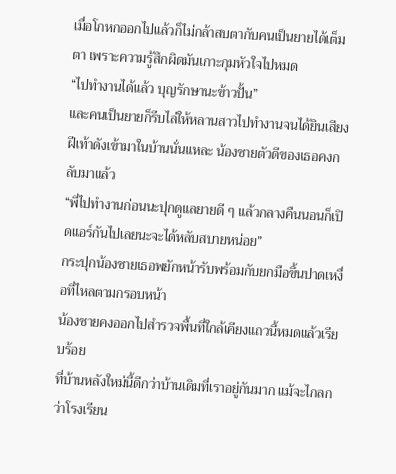เมื่อโกหกออกไปแล้วก็ไม่กล้าสบตากับคนเป็นยายได้เต็มตา เพราะความรู้สึกผิดมันเกาะกุมหัวใจไปหมด
“ไปทำงานได้แล้ว บุญรักษานะข้าวปั้น”
และคนเป็นยายก็รีบไล่ให้หลานสาวไปทำงานจนได้ยินเสียงฝีเท้าดังเข้ามาในบ้านนั่นแหละ น้องชายตัวดีของเธอคงกลับมาแล้ว
“พี่ไปทำงานก่อนนะปุกดูแลยายดี ๆ แล้วกลางคืนนอนก็เปิดแอร์กันไปเลยนะจะได้หลับสบายหน่อย”
กระปุกน้องชายเธอพยักหน้ารับพร้อมกับยกมือขึ้นปาดเหงื่อที่ไหลตามกรอบหน้า
น้องชายคงออกไปสำรวจพื้นที่ใกล้เคียงแถวนี้หมดแล้วเรียบร้อย
ที่บ้านหลังใหม่นี้ดีกว่าบ้านเดิมที่เราอยู่กันมาก แม้จะไกลกว่าโรงเรียน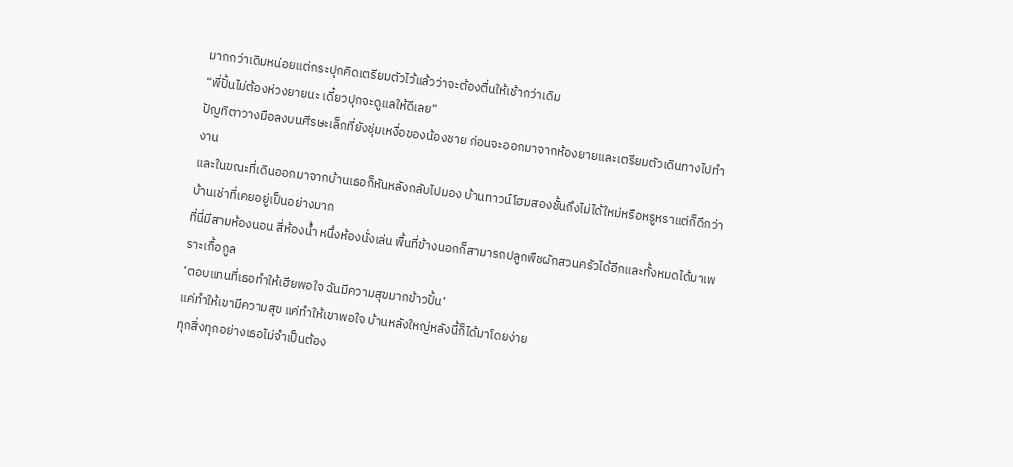มากกว่าเดิมหน่อยแต่กระปุกคิดเตรียมตัวไว้แล้วว่าจะต้องตื่นให้เช้ากว่าเดิม
“พี่ปั้นไม่ต้องห่วงยายนะ เดี๋ยวปุกจะดูแลให้ดีเลย”
ปัญทิตาวางมือลงบนศีรษะเล็กที่ยังชุ่มเหงื่อของน้องชาย ก่อนจะออกมาจากห้องยายและเตรียมตัวเดินทางไปทำงาน
และในขณะที่เดินออกมาจากบ้านเธอก็หันหลังกลับไปมอง บ้านทาวน์โฮมสองชั้นถึงไม่ได้ใหม่หรือหรูหราแต่ก็ดีกว่าบ้านเช่าที่เคยอยู่เป็นอย่างมาก
ที่นี่มีสามห้องนอน สี่ห้องน้ำ หนึ่งห้องนั่งเล่น พื้นที่ข้างนอกก็สามารถปลูกพืชผักสวนครัวได้อีกและทั้งหมดได้มาเพราะเกื้อกูล
‘ตอบแทนที่เธอทำให้เฮียพอใจ ฉันมีความสุขมากข้าวปั้น’
แค่ทำให้เขามีความสุข แค่ทำให้เขาพอใจ บ้านหลังใหญ่หลังนี้ก็ได้มาโดยง่าย
ทุกสิ่งทุกอย่างเธอไม่จำเป็นต้อง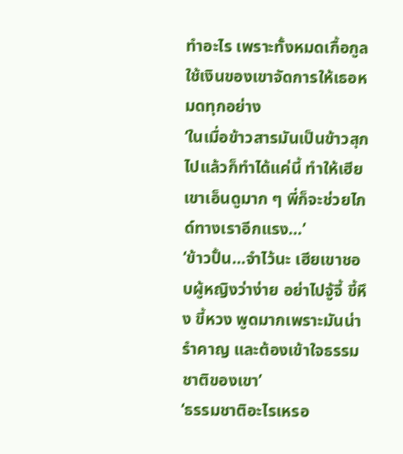ทำอะไร เพราะทั้งหมดเกื้อกูลใช้เงินของเขาจัดการให้เธอหมดทุกอย่าง
‘ในเมื่อข้าวสารมันเป็นข้าวสุกไปแล้วก็ทำได้แค่นี้ ทำให้เฮียเขาเอ็นดูมาก ๆ พี่ก็จะช่วยไกด์ทางเราอีกแรง…’
‘ข้าวปั้น…จำไว้นะ เฮียเขาชอบผู้หญิงว่าง่าย อย่าไปจู้จี้ ขี้หึง ขี้หวง พูดมากเพราะมันน่ารำคาญ และต้องเข้าใจธรรมชาติของเขา’
‘ธรรมชาติอะไรเหรอ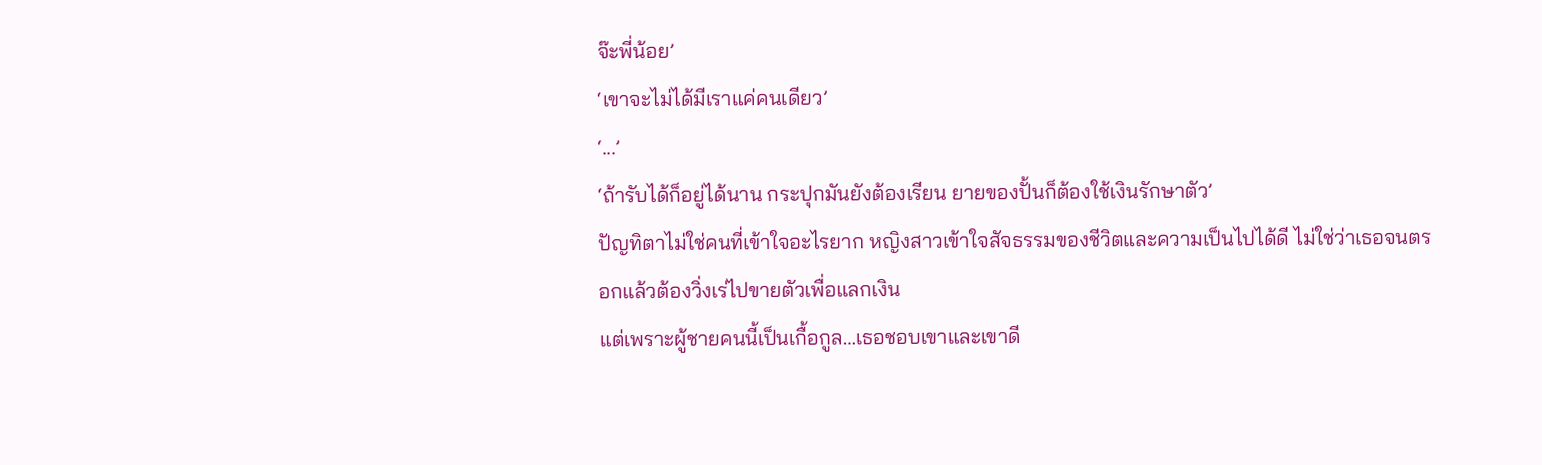จ๊ะพี่น้อย’
‘เขาจะไม่ได้มีเราแค่คนเดียว’
‘...’
‘ถ้ารับได้ก็อยู่ได้นาน กระปุกมันยังต้องเรียน ยายของปั้นก็ต้องใช้เงินรักษาตัว’
ปัญทิตาไม่ใช่คนที่เข้าใจอะไรยาก หญิงสาวเข้าใจสัจธรรมของชีวิตและความเป็นไปได้ดี ไม่ใช่ว่าเธอจนตรอกแล้วต้องวิ่งเร่ไปขายตัวเพื่อแลกเงิน
แต่เพราะผู้ชายคนนี้เป็นเกื้อกูล…เธอชอบเขาและเขาดี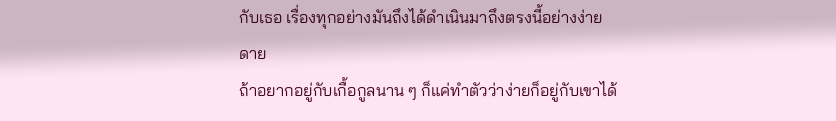กับเธอ เรื่องทุกอย่างมันถึงได้ดำเนินมาถึงตรงนี้อย่างง่ายดาย
ถ้าอยากอยู่กับเกื้อกูลนาน ๆ ก็แค่ทำตัวว่าง่ายก็อยู่กับเขาได้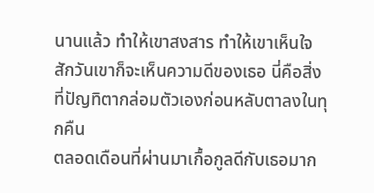นานแล้ว ทำให้เขาสงสาร ทำให้เขาเห็นใจ
สักวันเขาก็จะเห็นความดีของเธอ นี่คือสิ่งที่ปัญทิตากล่อมตัวเองก่อนหลับตาลงในทุกคืน
ตลอดเดือนที่ผ่านมาเกื้อกูลดีกับเธอมาก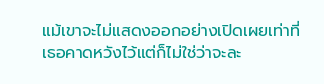แม้เขาจะไม่แสดงออกอย่างเปิดเผยเท่าที่เธอคาดหวังไว้แต่ก็ไม่ใช่ว่าจะละ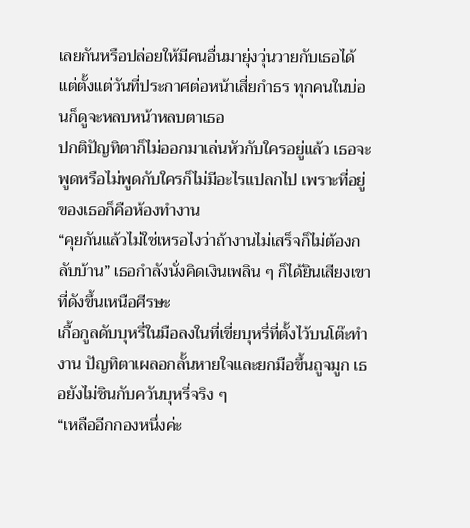เลยกันหรือปล่อยให้มีคนอื่นมายุ่งวุ่นวายกับเธอได้
แต่ตั้งแต่วันที่ประกาศต่อหน้าเสี่ยกำธร ทุกคนในบ่อนก็ดูจะหลบหน้าหลบตาเธอ
ปกติปัญทิตาก็ไม่ออกมาเล่นหัวกับใครอยู่แล้ว เธอจะพูดหรือไม่พูดกับใครก็ไม่มีอะไรแปลกไป เพราะที่อยู่ของเธอก็คือห้องทำงาน
“คุยกันแล้วไม่ใช่เหรอไงว่าถ้างานไม่เสร็จก็ไม่ต้องกลับบ้าน” เธอกำลังนั่งคิดเงินเพลิน ๆ ก็ได้ยินเสียงเขาที่ดังขึ้นเหนือศีรษะ
เกื้อกูลดับบุหรี่ในมือลงในที่เขี่ยบุหรี่ที่ตั้งไว้บนโต๊ะทำงาน ปัญทิตาเผลอกลั้นหายใจและยกมือขึ้นถูจมูก เธอยังไม่ชินกับควันบุหรี่จริง ๆ
“เหลืออีกกองหนึ่งค่ะ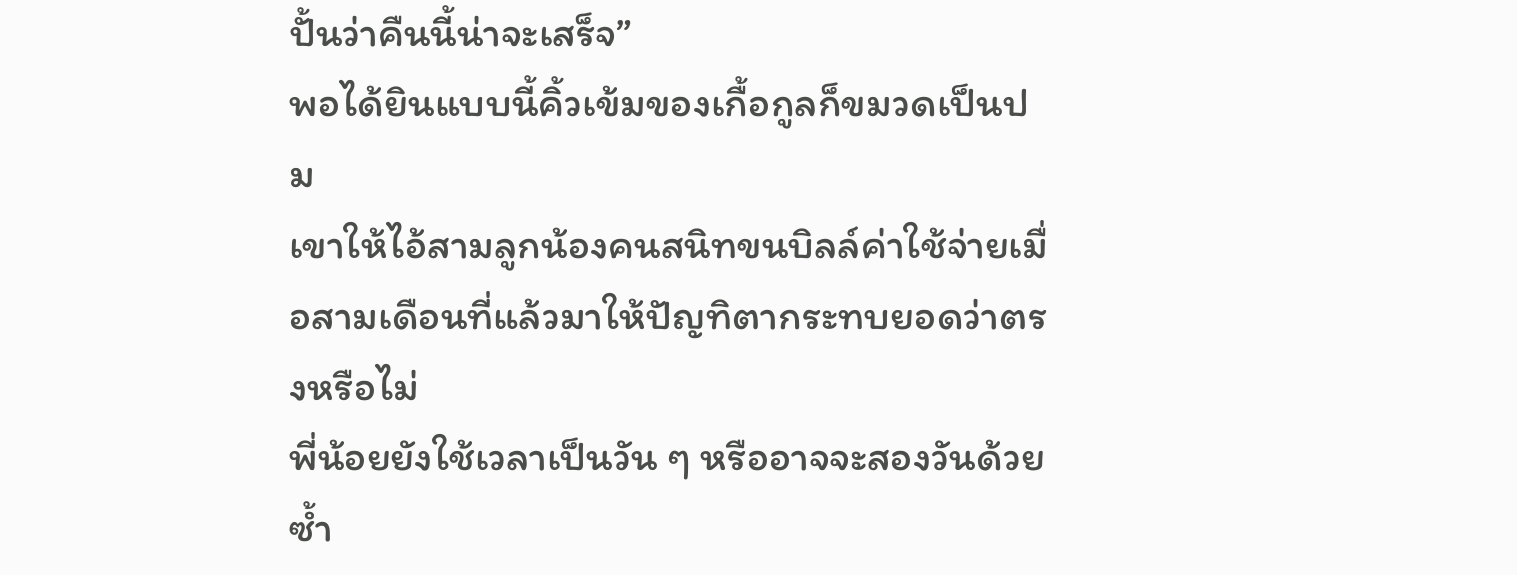ปั้นว่าคืนนี้น่าจะเสร็จ”
พอได้ยินแบบนี้คิ้วเข้มของเกื้อกูลก็ขมวดเป็นปม
เขาให้ไอ้สามลูกน้องคนสนิทขนบิลล์ค่าใช้จ่ายเมื่อสามเดือนที่แล้วมาให้ปัญทิตากระทบยอดว่าตรงหรือไม่
พี่น้อยยังใช้เวลาเป็นวัน ๆ หรืออาจจะสองวันด้วยซ้ำ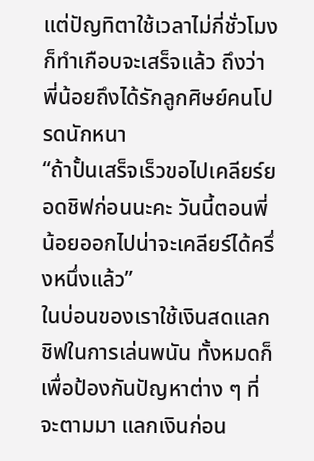แต่ปัญทิตาใช้เวลาไม่กี่ชั่วโมงก็ทำเกือบจะเสร็จแล้ว ถึงว่าพี่น้อยถึงได้รักลูกศิษย์คนโปรดนักหนา
“ถ้าปั้นเสร็จเร็วขอไปเคลียร์ยอดชิฟก่อนนะคะ วันนี้ตอนพี่น้อยออกไปน่าจะเคลียร์ได้ครึ่งหนึ่งแล้ว”
ในบ่อนของเราใช้เงินสดแลกชิฟในการเล่นพนัน ทั้งหมดก็เพื่อป้องกันปัญหาต่าง ๆ ที่จะตามมา แลกเงินก่อน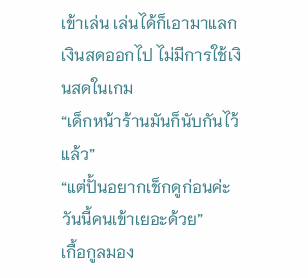เข้าเล่น เล่นได้ก็เอามาแลกเงินสดออกไป ไม่มีการใช้เงินสดในเกม
“เด็กหน้าร้านมันก็นับกันไว้แล้ว”
“แต่ปั้นอยากเช็กดูก่อนค่ะ วันนี้คนเข้าเยอะด้วย”
เกื้อกูลมอง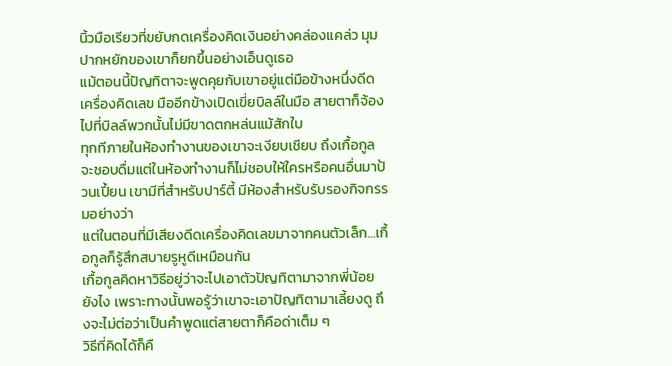นิ้วมือเรียวที่ขยับกดเครื่องคิดเงินอย่างคล่องแคล่ว มุมปากหยักของเขาก็ยกขึ้นอย่างเอ็นดูเธอ
แม้ตอนนี้ปัญทิตาจะพูดคุยกับเขาอยู่แต่มือข้างหนึ่งดีดเครื่องคิดเลข มืออีกข้างเปิดเขี่ยบิลล์ในมือ สายตาก็จ้องไปที่บิลล์พวกนั้นไม่มีขาดตกหล่นแม้สักใบ
ทุกทีภายในห้องทำงานของเขาจะเงียบเชียบ ถึงเกื้อกูลจะชอบดื่มแต่ในห้องทำงานก็ไม่ชอบให้ใครหรือคนอื่นมาป้วนเปี้ยน เขามีที่สำหรับปาร์ตี้ มีห้องสำหรับรับรองกิจกรรมอย่างว่า
แต่ในตอนที่มีเสียงดีดเครื่องคิดเลขมาจากคนตัวเล็ก…เกื้อกูลก็รู้สึกสบายรูหูดีเหมือนกัน
เกื้อกูลคิดหาวิธีอยู่ว่าจะไปเอาตัวปัญทิตามาจากพี่น้อยยังไง เพราะทางนั้นพอรู้ว่าเขาจะเอาปัญทิตามาเลี้ยงดู ถึงจะไม่ต่อว่าเป็นคำพูดแต่สายตาก็คือด่าเต็ม ๆ
วิธีที่คิดได้ก็คื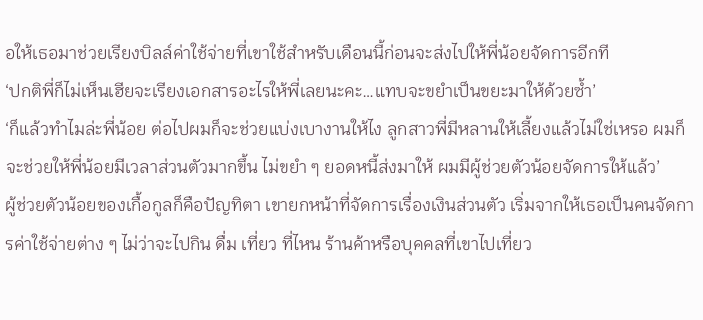อให้เธอมาช่วยเรียงบิลล์ค่าใช้จ่ายที่เขาใช้สำหรับเดือนนี้ก่อนจะส่งไปให้พี่น้อยจัดการอีกที
‘ปกติพี่ก็ไม่เห็นเฮียจะเรียงเอกสารอะไรให้พี่เลยนะคะ…แทบจะขยำเป็นขยะมาให้ด้วยซ้ำ’
‘ก็แล้วทำไมล่ะพี่น้อย ต่อไปผมก็จะช่วยแบ่งเบางานให้ไง ลูกสาวพี่มีหลานให้เลี้ยงแล้วไม่ใช่เหรอ ผมก็จะช่วยให้พี่น้อยมีเวลาส่วนตัวมากขึ้น ไม่ขยำ ๆ ยอดหนี้ส่งมาให้ ผมมีผู้ช่วยตัวน้อยจัดการให้แล้ว’
ผู้ช่วยตัวน้อยของเกื้อกูลก็คือปัญทิตา เขายกหน้าที่จัดการเรื่องเงินส่วนตัว เริ่มจากให้เธอเป็นคนจัดการค่าใช้จ่ายต่าง ๆ ไม่ว่าจะไปกิน ดื่ม เที่ยว ที่ไหน ร้านค้าหรือบุคคลที่เขาไปเที่ยว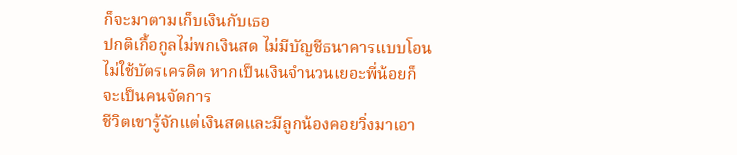ก็จะมาตามเก็บเงินกับเธอ
ปกติเกื้อกูลไม่พกเงินสด ไม่มีบัญชีธนาคารแบบโอน ไม่ใช้บัตรเครดิต หากเป็นเงินจำนวนเยอะพี่น้อยก็จะเป็นคนจัดการ
ชีวิตเขารู้จักแต่เงินสดและมีลูกน้องคอยวิ่งมาเอา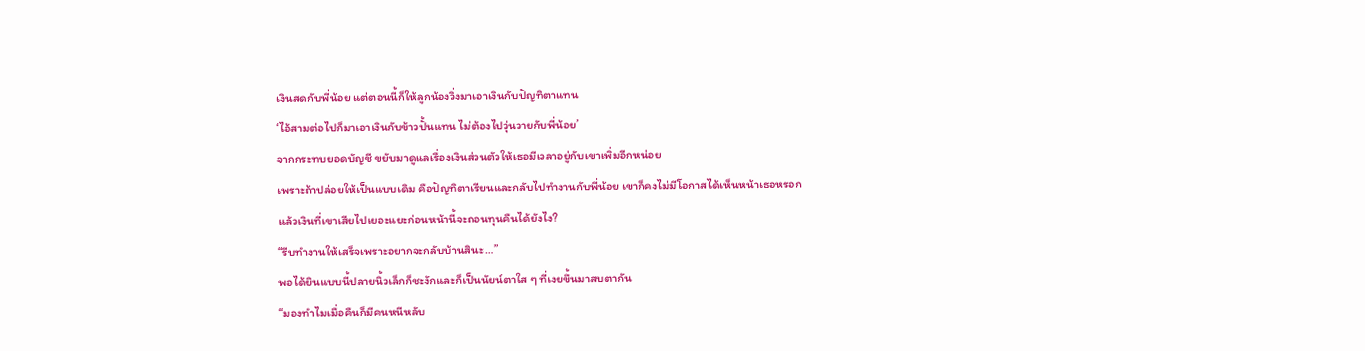เงินสดกับพี่น้อย แต่ตอนนี้ก็ให้ลูกน้องวิ่งมาเอาเงินกับปัญทิตาแทน
‘ไอ้สามต่อไปก็มาเอาเงินกับข้าวปั้นแทน ไม่ต้องไปวุ่นวายกับพี่น้อย’
จากกระทบยอดบัญชี ขยับมาดูแลเรื่องเงินส่วนตัวให้เธอมีเวลาอยู่กับเขาเพิ่มอีกหน่อย
เพราะถ้าปล่อยให้เป็นแบบเดิม คือปัญทิตาเรียนและกลับไปทำงานกับพี่น้อย เขาก็คงไม่มีโอกาสได้เห็นหน้าเธอหรอก
แล้วเงินที่เขาเสียไปเยอะแยะก่อนหน้านี้จะถอนทุนคืนได้ยังไง?
“รีบทำงานให้เสร็จเพราะอยากจะกลับบ้านสินะ…”
พอได้ยินแบบนี้ปลายนิ้วเล็กก็ชะงักและก็เป็นนัยน์ตาใส ๆ ที่เงยขึ้นมาสบตากัน
“มองทำไมเมื่อคืนก็มีคนหนีหลับ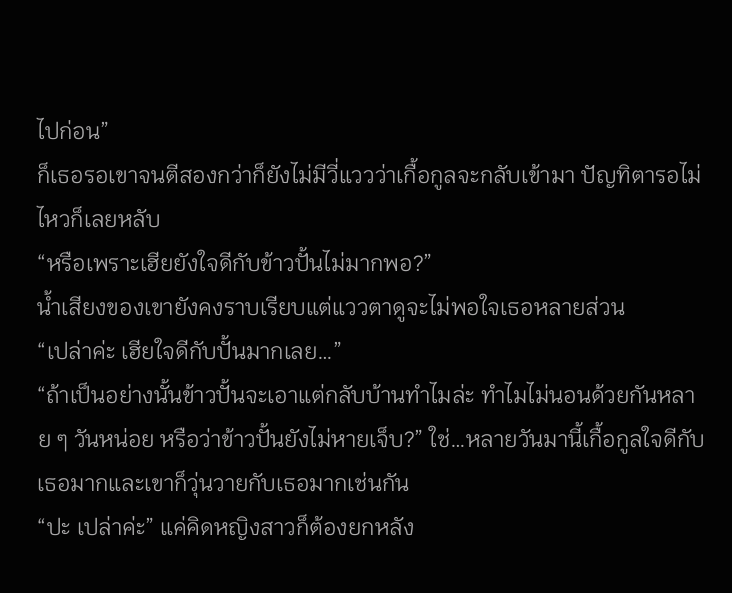ไปก่อน”
ก็เธอรอเขาจนตีสองกว่าก็ยังไม่มีวี่แววว่าเกื้อกูลจะกลับเข้ามา ปัญทิตารอไม่ไหวก็เลยหลับ
“หรือเพราะเฮียยังใจดีกับข้าวปั้นไม่มากพอ?”
น้ำเสียงของเขายังคงราบเรียบแต่แววตาดูจะไม่พอใจเธอหลายส่วน
“เปล่าค่ะ เฮียใจดีกับปั้นมากเลย…”
“ถ้าเป็นอย่างนั้นข้าวปั้นจะเอาแต่กลับบ้านทำไมล่ะ ทำไมไม่นอนด้วยกันหลาย ๆ วันหน่อย หรือว่าข้าวปั้นยังไม่หายเจ็บ?” ใช่…หลายวันมานี้เกื้อกูลใจดีกับเธอมากและเขาก็วุ่นวายกับเธอมากเช่นกัน
“ปะ เปล่าค่ะ” แค่คิดหญิงสาวก็ต้องยกหลัง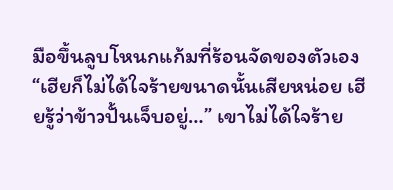มือขึ้นลูบโหนกแก้มที่ร้อนจัดของตัวเอง
“เฮียก็ไม่ได้ใจร้ายขนาดนั้นเสียหน่อย เฮียรู้ว่าข้าวปั้นเจ็บอยู่…” เขาไม่ได้ใจร้าย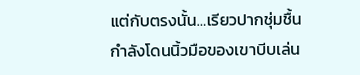แต่กับตรงนั้น…เรียวปากชุ่มชื้นกำลังโดนนิ้วมือของเขาบีบเล่น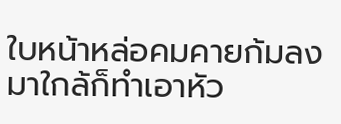ใบหน้าหล่อคมคายก้มลงมาใกล้ก็ทำเอาหัว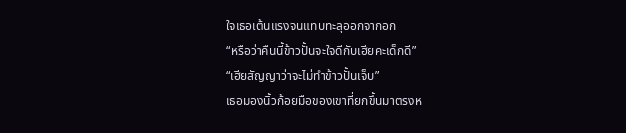ใจเธอเต้นแรงจนแทบทะลุออกจากอก
“หรือว่าคืนนี้ข้าวปั้นจะใจดีกับเฮียคะเด็กดี”
“เฮียสัญญาว่าจะไม่ทำข้าวปั้นเจ็บ”
เธอมองนิ้วก้อยมือของเขาที่ยกขึ้นมาตรงห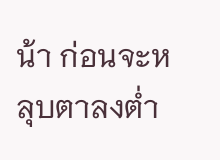น้า ก่อนจะหลุบตาลงต่ำ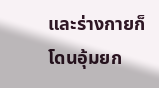และร่างกายก็โดนอุ้มยก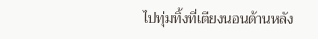ไปทุ่มทิ้งที่เตียงนอนด้านหลัง